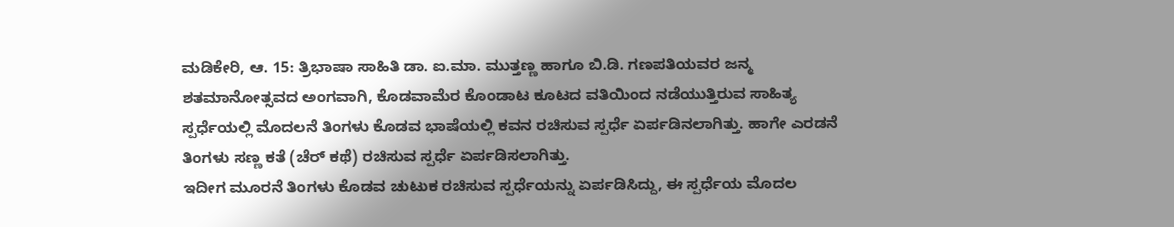ಮಡಿಕೇರಿ, ಆ. 15: ತ್ರಿಭಾಷಾ ಸಾಹಿತಿ ಡಾ. ಐ.ಮಾ. ಮುತ್ತಣ್ಣ ಹಾಗೂ ಬಿ.ಡಿ. ಗಣಪತಿಯವರ ಜನ್ಮ ಶತಮಾನೋತ್ಸವದ ಅಂಗವಾಗಿ, ಕೊಡವಾಮೆರ ಕೊಂಡಾಟ ಕೂಟದ ವತಿಯಿಂದ ನಡೆಯುತ್ತಿರುವ ಸಾಹಿತ್ಯ ಸ್ಪರ್ಧೆಯಲ್ಲಿ ಮೊದಲನೆ ತಿಂಗಳು ಕೊಡವ ಭಾಷೆಯಲ್ಲಿ ಕವನ ರಚಿಸುವ ಸ್ಪರ್ಧೆ ಏರ್ಪಡಿನಲಾಗಿತ್ತು. ಹಾಗೇ ಎರಡನೆ ತಿಂಗಳು ಸಣ್ಣ ಕತೆ (ಚೆರ್ ಕಥೆ) ರಚಿಸುವ ಸ್ಪರ್ಧೆ ಏರ್ಪಡಿಸಲಾಗಿತ್ತು.
ಇದೀಗ ಮೂರನೆ ತಿಂಗಳು ಕೊಡವ ಚುಟುಕ ರಚಿಸುವ ಸ್ಪರ್ಧೆಯನ್ನು ಏರ್ಪಡಿಸಿದ್ದು, ಈ ಸ್ಪರ್ಧೆಯ ಮೊದಲ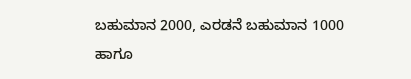ಬಹುಮಾನ 2000, ಎರಡನೆ ಬಹುಮಾನ 1000 ಹಾಗೂ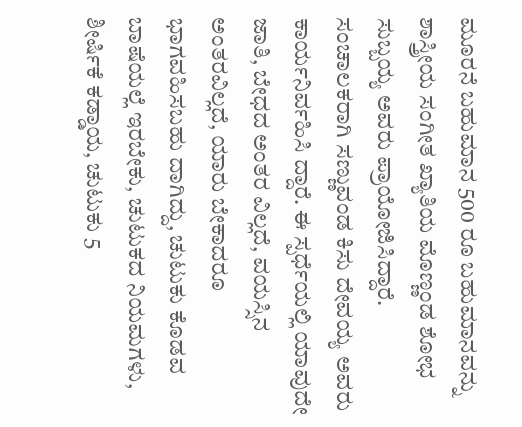ಮೂರನೆ ಬಹುಮಾನ 500 ರೂ ಬಹುಮಾನವನ್ನು ಶಾಸ್ತ್ರೀಯ ಸಂಗೀತ ಖ್ಯಾತಿಯ ಮೊಣ್ಣಂಡ ಶೋಭ ಸುಬ್ಬಯ್ಯ ಅವರು ಪ್ರಾಯೋಜಿಸಿದ್ದಾರೆ.
ಸಂಚಾಲಕರಾಗಿ ಸಣ್ಣುವಂಡ ಕಿಸು ದೇವಯ್ಯ ಅವರು ಕಾರ್ಯನಿರ್ವಹಿಸಿ ದ್ದಾರೆ. ಈ ಸ್ಪರ್ಧೆಯಲ್ಲಿ ಯಾವುದೇ ಜಾತಿ, ಬೇಧದ ಅಂತರ ವಿಲ್ಲದೆ, ವಯಸ್ಸಿನ ಅಂತರವಿಲ್ಲದೆ, ಯಾರು ಬೇಕಾದರೂ ಭಾಗವಹಿಸಬಹು ದಾಗಿದ್ದು, ಚುಟುಕು ಕೊಡವ ಬಾಷೆಯಲ್ಲೆ ಇರಬೇಕು, ಚುಟುಕದ ನಿಯಮಗಳು, ಶೀರ್ಷಿಕೆ ಕಡ್ಡಾಯ, ಚುಟುಕು 5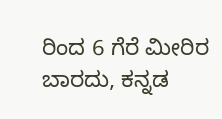ರಿಂದ 6 ಗೆರೆ ಮೀರಿರ ಬಾರದು, ಕನ್ನಡ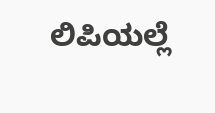ಲಿಪಿಯಲ್ಲೆ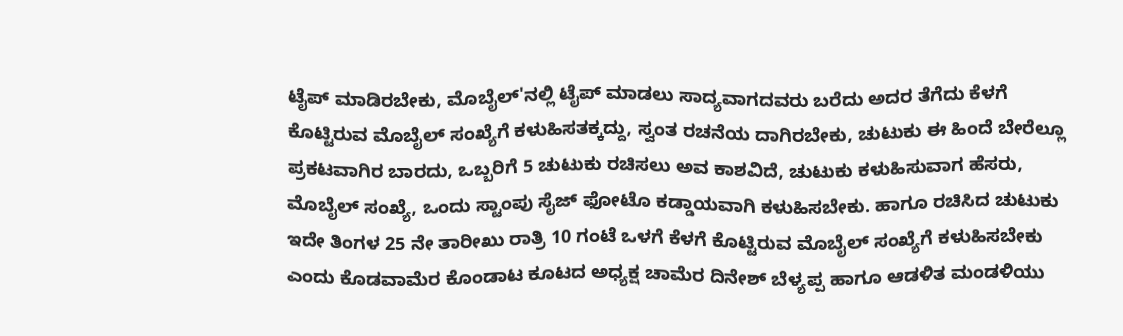ಟೈಪ್ ಮಾಡಿರಬೇಕು, ಮೊಬೈಲ್'ನಲ್ಲಿ ಟೈಪ್ ಮಾಡಲು ಸಾದ್ಯವಾಗದವರು ಬರೆದು ಅದರ ತೆಗೆದು ಕೆಳಗೆ ಕೊಟ್ಟಿರುವ ಮೊಬೈಲ್ ಸಂಖ್ಯೆಗೆ ಕಳುಹಿಸತಕ್ಕದ್ದು, ಸ್ವಂತ ರಚನೆಯ ದಾಗಿರಬೇಕು, ಚುಟುಕು ಈ ಹಿಂದೆ ಬೇರೆಲ್ಲೂ ಪ್ರಕಟವಾಗಿರ ಬಾರದು, ಒಬ್ಬರಿಗೆ 5 ಚುಟುಕು ರಚಿಸಲು ಅವ ಕಾಶವಿದೆ, ಚುಟುಕು ಕಳುಹಿಸುವಾಗ ಹೆಸರು, ಮೊಬೈಲ್ ಸಂಖ್ಯೆ, ಒಂದು ಸ್ಟಾಂಪು ಸೈಜ್ ಫೋಟೊ ಕಡ್ಡಾಯವಾಗಿ ಕಳುಹಿಸಬೇಕು. ಹಾಗೂ ರಚಿಸಿದ ಚುಟುಕು ಇದೇ ತಿಂಗಳ 25 ನೇ ತಾರೀಖು ರಾತ್ರಿ 10 ಗಂಟೆ ಒಳಗೆ ಕೆಳಗೆ ಕೊಟ್ಟಿರುವ ಮೊಬೈಲ್ ಸಂಖ್ಯೆಗೆ ಕಳುಹಿಸಬೇಕು ಎಂದು ಕೊಡವಾಮೆರ ಕೊಂಡಾಟ ಕೂಟದ ಅಧ್ಯಕ್ಷ ಚಾಮೆರ ದಿನೇಶ್ ಬೆಳ್ಯಪ್ಪ ಹಾಗೂ ಆಡಳಿತ ಮಂಡಳಿಯು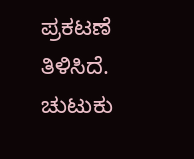ಪ್ರಕಟಣೆ ತಿಳಿಸಿದೆ. ಚುಟುಕು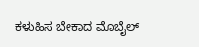ಕಳುಹಿಸ ಬೇಕಾದ ಮೊಬೈಲ್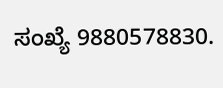ಸಂಖ್ಯೆ 9880578830.